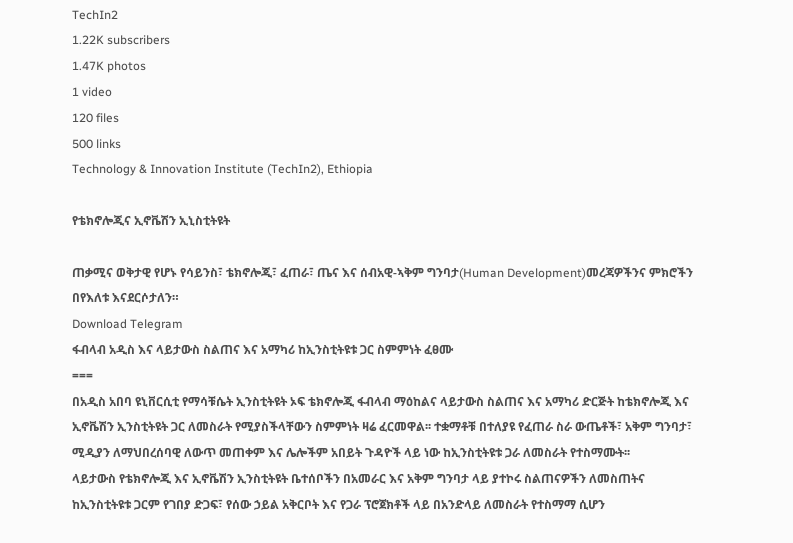TechIn2
1.22K subscribers
1.47K photos
1 video
120 files
500 links
Technology & Innovation Institute (TechIn2), Ethiopia

የቴክኖሎጂና ኢኖቬሽን ኢኒስቲትዩት

ጠቃሚና ወቅታዊ የሆኑ የሳይንስ፣ ቴክኖሎጂ፣ ፈጠራ፣ ጤና እና ሰብአዊ-ኣቅም ግንባታ(Human Development)መረጃዎችንና ምክሮችን በየእለቱ እናደርሶታለን።
Download Telegram
ፋብላብ አዲስ እና ላይታውስ ስልጠና እና አማካሪ ከኢንስቲትዩቱ ጋር ስምምነት ፈፀሙ
===
በአዲስ አበባ ዩኒቨርሲቲ የማሳቹሴት ኢንስቲትዩት ኦፍ ቴክኖሎጂ ፋብላብ ማዕከልና ላይታውስ ስልጠና እና አማካሪ ድርጅት ከቴክኖሎጂ እና ኢኖቬሽን ኢንስቲትዩት ጋር ለመስራት የሚያስችላቸውን ስምምነት ዛሬ ፈርመዋል፡፡ ተቋማቶቹ በተለያዩ የፈጠራ ስራ ውጤቶች፣ አቅም ግንባታ፣ ሚዲያን ለማህበረሰባዊ ለውጥ መጠቀም እና ሌሎችም አበይት ጉዳዮች ላይ ነው ከኢንስቲትዩቱ ጋራ ለመስራት የተስማሙት፡፡
ላይታውስ የቴክኖሎጂ እና ኢኖቬሽን ኢንስቲትዩት ቤተሰቦችን በአመራር እና አቅም ግንባታ ላይ ያተኮሩ ስልጠናዎችን ለመስጠትና ከኢንስቲትዩቱ ጋርም የገበያ ድጋፍ፣ የሰው ኃይል አቅርቦት እና የጋራ ፕሮጀክቶች ላይ በአንድላይ ለመስራት የተስማማ ሲሆን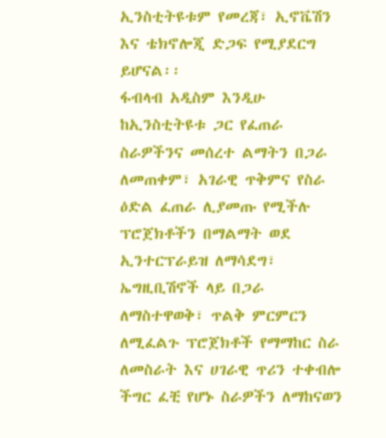ኢንስቲትዩቱም የመረጃ፣ ኢኖቬሽን እና ቴክኖሎጂ ድጋፍ የሚያደርግ ይሆናል፡፡
ፋብላብ አዲስም እንዲሁ ከኢንስቲትዩቱ ጋር የፈጠራ ስራዎችንና መሰረተ ልማትን በጋራ ለመጠቀም፣ አገራዊ ጥቅምና የስራ ዕድል ፈጠራ ሊያመጡ የሚችሉ ፕሮጀክቶችን በማልማት ወደ ኢንተርፕራይዝ ለማሳደግ፣ ኤግዚቢሽኖች ላይ በጋራ ለማስተዋወቅ፣ ጥልቅ ምርምርን ለሚፈልጉ ፕሮጀክቶች የማማከር ስራ ለመስራት እና ሀገራዊ ጥሪን ተቀብሎ ችግር ፈቺ የሆኑ ስራዎችን ለማከናወን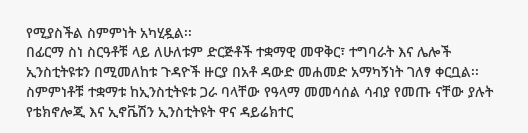የሚያስችል ስምምነት አካሂዷል፡፡
በፊርማ ስነ ስርዓቶቹ ላይ ለሁለቱም ድርጅቶች ተቋማዊ መዋቅር፣ ተግባራት እና ሌሎች ኢንስቲትዩቱን በሚመለከቱ ጉዳዮች ዙርያ በአቶ ዳውድ መሐመድ አማካኝነት ገለፃ ቀርቧል፡፡
ስምምነቶቹ ተቋማቱ ከኢንስቲትዩቱ ጋራ ባላቸው የዓላማ መመሳሰል ሳብያ የመጡ ናቸው ያሉት የቴክኖሎጂ እና ኢኖቬሽን ኢንስቲትዩት ዋና ዳይሬክተር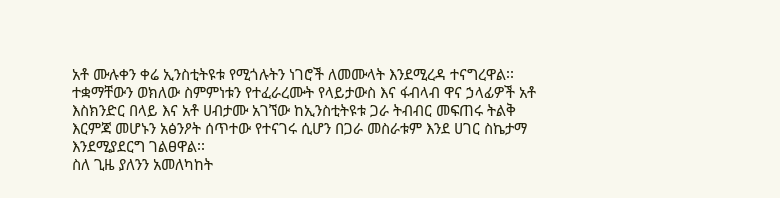አቶ ሙሉቀን ቀሬ ኢንስቲትዩቱ የሚጎሉትን ነገሮች ለመሙላት እንደሚረዳ ተናግረዋል፡፡
ተቋማቸውን ወክለው ስምምነቱን የተፈራረሙት የላይታውስ እና ፋብላብ ዋና ኃላፊዎች አቶ እስክንድር በላይ እና አቶ ሀብታሙ አገኘው ከኢንስቲትዩቱ ጋራ ትብብር መፍጠሩ ትልቅ እርምጃ መሆኑን አፅንዖት ሰጥተው የተናገሩ ሲሆን በጋራ መስራቱም እንደ ሀገር ስኬታማ እንደሚያደርግ ገልፀዋል፡፡
ስለ ጊዜ ያለንን አመለካከት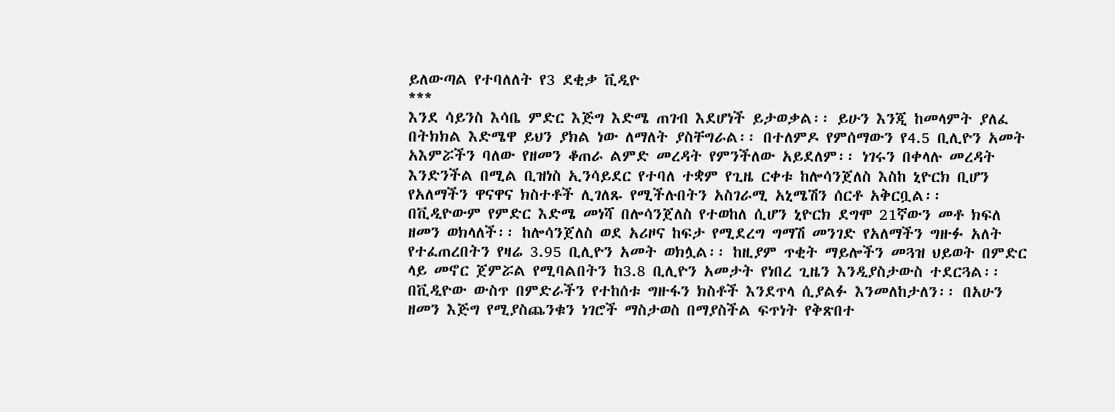ይለውጣል የተባለለት የ3 ደቂቃ ቪዲዮ
***
እንደ ሳይንስ እሳቤ ምድር እጅግ እድሜ ጠገብ እደሆነች ይታወቃል፡፡ ይሁን እንጂ ከመላምት ያለፈ በትክክል እድሜዋ ይህን ያክል ነው ለማለት ያስቸግራል፡፡ በተለምዶ የምሰማውን የ4.5 ቢሊዮን አመት አእምሯችን ባለው የዘመን ቆጠራ ልምድ መረዳት የምንችለው አይደለም፡፡ ነገሩን በቀላሉ መረዳት እንድንችል በሚል ቢዝነስ ኢንሳይደር የተባለ ተቋም የጊዜ ርቀቱ ከሎሳንጀለስ እስከ ኒዮርክ ቢሆን የአለማችን ዋናዋና ክስተቶች ሊገለጹ የሚችሉበትን አስገራሚ አኒሜሽን ሰርቶ አቅርቧል፡፡
በቪዲዮውም የምድር እድሜ መነሻ በሎሳንጀለስ የተወከለ ሲሆን ኒዮርክ ደግሞ 21ኛውን መቶ ክፍለ ዘመን ወክላለች፡፡ ከሎሳንጀለስ ወደ አሪዞና ከፍታ የሚደረግ ግማሽ መንገድ የአለማችን ግዙፉ አለት የተፈጠረበትን የዛሬ 3.95 ቢሊዮን አመት ወክሏል፡፡ ከዚያም ጥቂት ማይሎችን መጓዝ ህይወት በምድር ላይ መኖር ጀምሯል የሚባልበትን ከ3.8 ቢሊዮን አመታት የነበረ ጊዜን እንዲያስታውስ ተደርጓል፡፡
በቪዲዮው ውስጥ በምድራችን የተከሰቱ ግዙፋን ክስቶች እንደጥላ ሲያልፉ እንመለከታለን፡፡ በአሁን ዘመን እጅግ የሚያስጨንቁን ነገሮች ማስታወስ በማያስችል ፍጥነት የቅጽበተ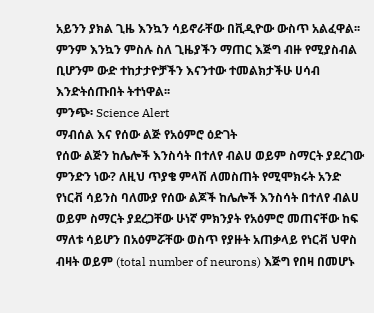አይንን ያክል ጊዜ እንኳን ሳይኖራቸው በቪዲዮው ውስጥ አልፈዋል፡፡
ምንም እንኳን ምስሉ ስለ ጊዜያችን ማጠር እጅግ ብዙ የሚያስብል ቢሆንም ውድ ተከታታዮቻችን እናንተው ተመልክታችሁ ሀሳብ እንድትሰጡበት ትተነዋል፡፡
ምንጭ፡ Science Alert
ማብሰል እና የሰው ልጅ የአዕምሮ ዕድገት
የሰው ልጅን ከሌሎች እንስሳት በተለየ ብልሀ ወይም ስማርት ያደረገው ምንድን ነው? ለዚህ ጥያቄ ምላሽ ለመስጠት የሚሞክሩት አንድ የነርቭ ሳይንስ ባለሙያ የሰው ልጆች ከሌሎች እንስሳት በተለየ ብልሀ ወይም ስማርት ያደረጋቸው ሁነኛ ምክንያት የአዕምሮ መጠናቸው ከፍ ማለቱ ሳይሆን በአዕምሯቸው ወስጥ የያዙት አጠቃላይ የነርቭ ህዋስ ብዛት ወይም (total number of neurons) እጅግ የበዛ በመሆኑ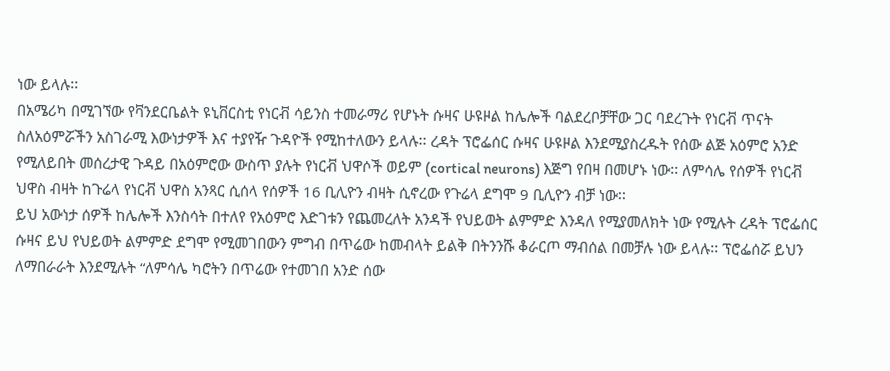ነው ይላሉ፡፡
በአሜሪካ በሚገኘው የቫንደርቤልት ዩኒቨርስቲ የነርቭ ሳይንስ ተመራማሪ የሆኑት ሱዛና ሁዩዞል ከሌሎች ባልደረቦቻቸው ጋር ባደረጉት የነርቭ ጥናት ስለአዕምሯችን አስገራሚ እውነታዎች እና ተያየዥ ጉዳዮች የሚከተለውን ይላሉ፡፡ ረዳት ፕሮፌሰር ሱዛና ሁዩዞል እንደሚያስረዱት የሰው ልጅ አዕምሮ አንድ የሚለይበት መሰረታዊ ጉዳይ በአዕምሮው ውስጥ ያሉት የነርቭ ህዋሶች ወይም (cortical neurons) እጅግ የበዛ በመሆኑ ነው፡፡ ለምሳሌ የሰዎች የነርቭ ህዋስ ብዛት ከጉሬላ የነርቭ ህዋስ አንጻር ሲሰላ የሰዎች 16 ቢሊዮን ብዛት ሲኖረው የጉሬላ ደግሞ 9 ቢሊዮን ብቻ ነው፡፡
ይህ አውነታ ሰዎች ከሌሎች እንስሳት በተለየ የአዕምሮ እድገቱን የጨመረለት አንዳች የህይወት ልምምድ እንዳለ የሚያመለክት ነው የሚሉት ረዳት ፕሮፌሰር ሱዛና ይህ የህይወት ልምምድ ደግሞ የሚመገበውን ምግብ በጥሬው ከመብላት ይልቅ በትንንሹ ቆራርጦ ማብሰል በመቻሉ ነው ይላሉ፡፡ ፕሮፌሰሯ ይህን ለማበራራት እንደሚሉት “ለምሳሌ ካሮትን በጥሬው የተመገበ አንድ ሰው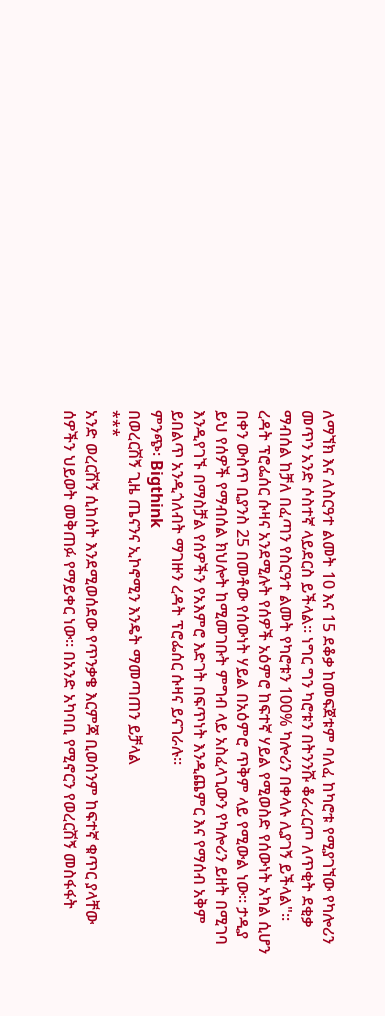ለማኘክ እና ለስርዓተ ልመት 10 እና 15 ደቆቃ ከመፍጀቱም ባለፈ ከካሮቱ የሚያገኘው የካሎሪን መጥን አንድ ሶስተኛ ላይደርስ ይችላል፡፡ ነግር ግን ካሮቱን በትንንሹ ቆራረርጦ ለጥቂት ደቂቃ ማብሰል ከቻለ በፈጣን የስርዓተ ልመት የካሮቱን 100% ካሎሪን በቀላሉ ሊያገኝ ይችላል"፡፡
ረዳት ፕሮፌሰር ሱዛና አንደሚሉት የሰዎች አዕምሮ ከፍተኛ ሃይል የሚወስድ የሰውነት አካል ሲሆን በቀን ውስጥ ቢያንስ 25 በመቶው የሰውነት ሃይል በአዕምሮ ጥቅም ላይ የሚውል ነው፡፡ ታዲያ ይህ የሰዎች የማብሰል ክህሎት ከሚመገቡት ምግብ ላይ አስፈላጊውን የካሎሪን ይዘት በሚገባ እንዲየገኙ በማስቻል የሰዎችን የአእምሮ እድገት በፍጥነት እንዲጨምር እና የማሰብ አቅም ይበልጥ አንዲጎለብት ማገዙን ረዳት ፕሮፌሰር ሱዛና ይናገራሉ፡፡
ምንጭ፡ Bigthink
በወረርሽኝ ጊዜ ጤናንና ኢኮኖሚን እንዴት ማመጣጠን ይቻላል
***
አንድ ወረርሽኝ ሲከሰት እንደሚወሰደው የጥንቃቄ እርምጃ ቢወሰንም ከፍተኛ ቁጥር ያላቸው ሰዎችን ህይወት መቅጠፉ የማይቀር ነው፡፡ በአንድ አካባቢ የሚኖርን የወረርሽኝ መስፋፋት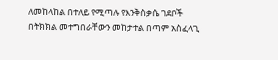ለመከላከል በተለይ የሚጣሉ የእንቅስቃሴ ገደቦች በትክክል መተግበራቸውን መከታተል በጣም አስፈላጊ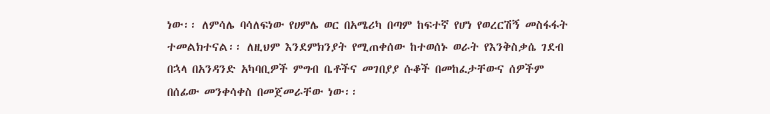ነው፡፡ ለምሳሌ ባሳለፍነው የሀምሌ ወር በአሜሪካ በጣም ከፍተኛ የሆነ የወረርሽኝ መስፋፋት ተመልክተናል፡፡ ለዚህም እንደምክንያት የሚጠቀሰው ከተወሰኑ ወራት የእንቅስቃሴ ገደብ በኋላ በአንዳንድ አካባቢዎች ምግብ ቤቶችና መገበያያ ሱቆች በመከፈታቸውና ሰዎችም በሰፊው መንቀሳቀስ በመጀመራቸው ነው፡፡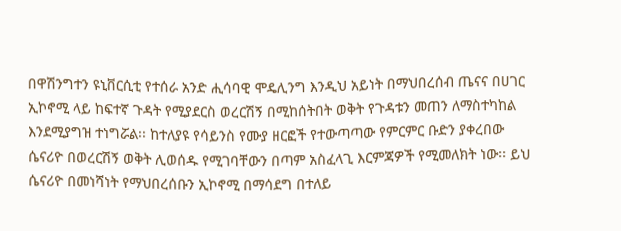በዋሽንግተን ዩኒቨርሲቲ የተሰራ አንድ ሒሳባዊ ሞዴሊንግ እንዲህ አይነት በማህበረሰብ ጤናና በሀገር ኢኮኖሚ ላይ ከፍተኛ ጉዳት የሚያደርስ ወረርሽኝ በሚከሰትበት ወቅት የጉዳቱን መጠን ለማስተካከል እንደሚያግዝ ተነግሯል፡፡ ከተለያዩ የሳይንስ የሙያ ዘርፎች የተውጣጣው የምርምር ቡድን ያቀረበው ሴናሪዮ በወረርሽኝ ወቅት ሊወሰዱ የሚገባቸውን በጣም አስፈላጊ እርምጃዎች የሚመለክት ነው፡፡ ይህ ሴናሪዮ በመነሻነት የማህበረሰቡን ኢኮኖሚ በማሳደግ በተለይ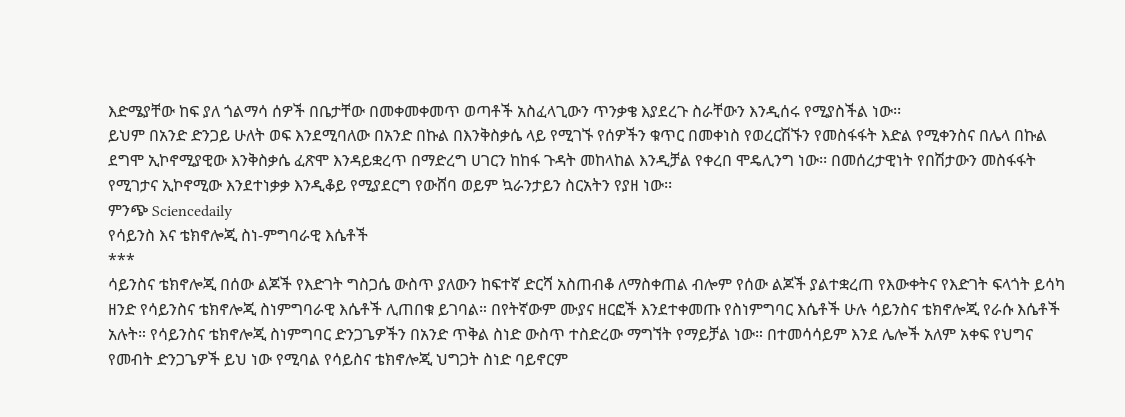እድሜያቸው ከፍ ያለ ጎልማሳ ሰዎች በቤታቸው በመቀመቀመጥ ወጣቶች አስፈላጊውን ጥንቃቄ እያደረጉ ስራቸውን እንዲሰሩ የሚያስችል ነው፡፡
ይህም በአንድ ድንጋይ ሁለት ወፍ እንደሚባለው በአንድ በኩል በእንቅስቃሴ ላይ የሚገኙ የሰዎችን ቁጥር በመቀነስ የወረርሽኙን የመስፋፋት እድል የሚቀንስና በሌላ በኩል ደግሞ ኢኮኖሚያዊው እንቅስቃሴ ፈጽሞ እንዳይቋረጥ በማድረግ ሀገርን ከከፋ ጉዳት መከላከል እንዲቻል የቀረበ ሞዴሊንግ ነው፡፡ በመሰረታዊነት የበሽታውን መስፋፋት የሚገታና ኢኮኖሚው እንደተነቃቃ እንዲቆይ የሚያደርግ የውሸባ ወይም ኳራንታይን ስርአትን የያዘ ነው፡፡
ምንጭ Sciencedaily
የሳይንስ እና ቴክኖሎጂ ስነ-ምግባራዊ እሴቶች
***
ሳይንስና ቴክኖሎጂ በሰው ልጆች የእድገት ግስጋሴ ውስጥ ያለውን ከፍተኛ ድርሻ አስጠብቆ ለማስቀጠል ብሎም የሰው ልጆች ያልተቋረጠ የእውቀትና የእድገት ፍላጎት ይሳካ ዘንድ የሳይንስና ቴክኖሎጂ ስነምግባራዊ እሴቶች ሊጠበቁ ይገባል። በየትኛውም ሙያና ዘርፎች እንደተቀመጡ የስነምግባር እሴቶች ሁሉ ሳይንስና ቴክኖሎጂ የራሱ እሴቶች አሉት። የሳይንስና ቴክኖሎጂ ስነምግባር ድንጋጌዎችን በአንድ ጥቅል ስነድ ውስጥ ተስድረው ማግኘት የማይቻል ነው። በተመሳሳይም እንደ ሌሎች አለም አቀፍ የህግና የመብት ድንጋጌዎች ይህ ነው የሚባል የሳይስና ቴክኖሎጂ ህግጋት ስነድ ባይኖርም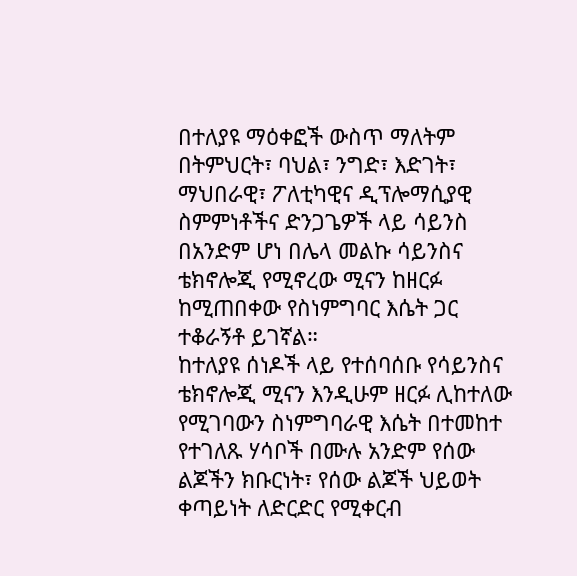በተለያዩ ማዕቀፎች ውስጥ ማለትም በትምህርት፣ ባህል፣ ንግድ፣ እድገት፣ ማህበራዊ፣ ፖለቲካዊና ዲፕሎማሲያዊ ስምምነቶችና ድንጋጌዎች ላይ ሳይንስ በአንድም ሆነ በሌላ መልኩ ሳይንስና ቴክኖሎጂ የሚኖረው ሚናን ከዘርፉ ከሚጠበቀው የስነምግባር እሴት ጋር ተቆራኝቶ ይገኛል።
ከተለያዩ ሰነዶች ላይ የተሰባሰቡ የሳይንስና ቴክኖሎጂ ሚናን እንዲሁም ዘርፉ ሊከተለው የሚገባውን ስነምግባራዊ እሴት በተመከተ የተገለጹ ሃሳቦች በሙሉ አንድም የሰው ልጆችን ክቡርነት፣ የሰው ልጆች ህይወት ቀጣይነት ለድርድር የሚቀርብ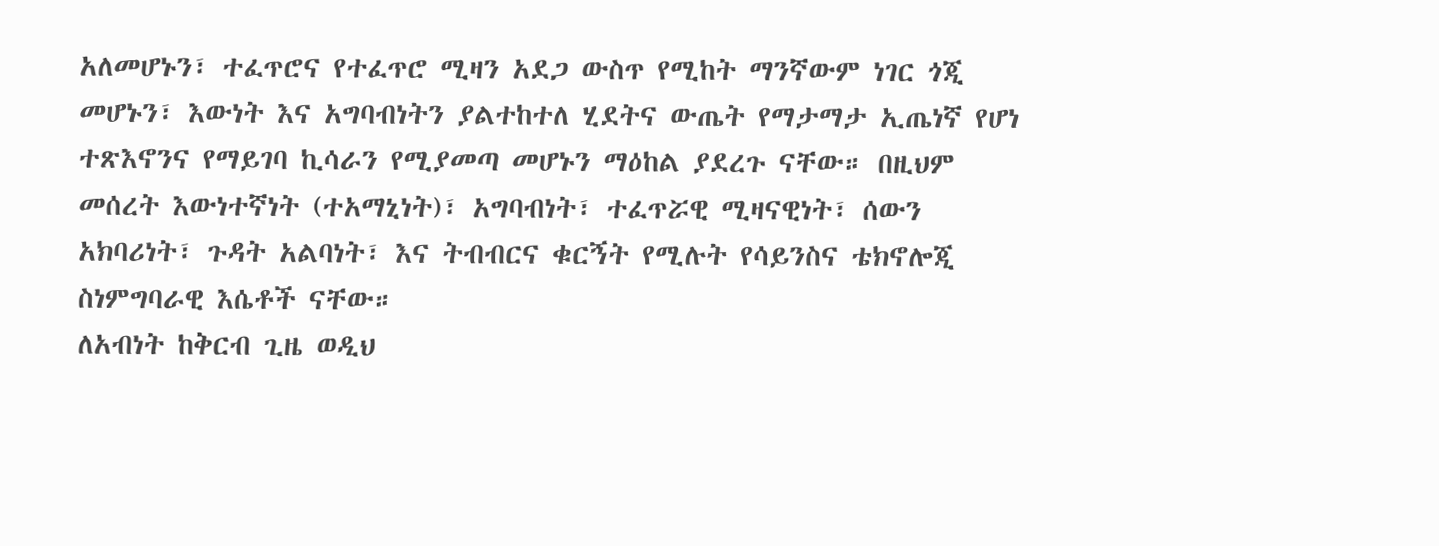አለመሆኑን፣ ተፈጥሮና የተፈጥሮ ሚዛን አደጋ ውስጥ የሚከት ማንኛውም ነገር ጎጂ መሆኑን፣ እውነት እና አግባብነትን ያልተከተለ ሂደትና ውጤት የማታማታ ኢጤነኛ የሆነ ተጽእኖንና የማይገባ ኪሳራን የሚያመጣ መሆኑን ማዕከል ያደረጉ ናቸው። በዚህም መሰረት እውነተኛነት (ተአማኒነት)፣ አግባብነት፣ ተፈጥሯዊ ሚዛናዊነት፣ ሰውን አክባሪነት፣ ጉዳት አልባነት፣ እና ትብብርና ቁርኝት የሚሉት የሳይንስና ቴክኖሎጂ ስነምግባራዊ እሴቶች ናቸው።
ለአብነት ከቅርብ ጊዜ ወዲህ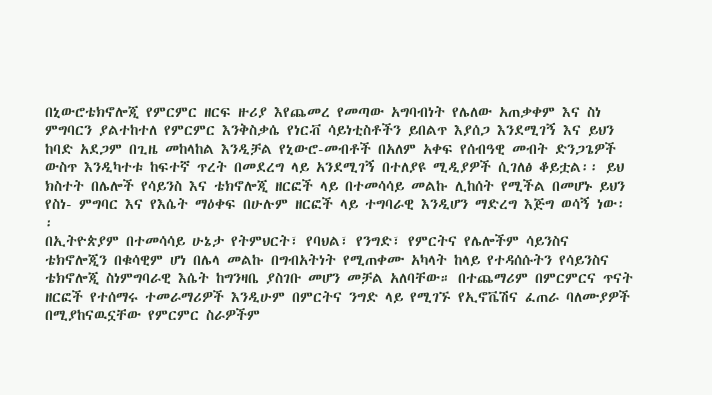በኒውሮቴክኖሎጂ የምርምር ዘርፍ ዙሪያ እየጨመረ የመጣው አግባብነት የሌለው አጠቃቀም እና ስነ ምግባርን ያልተከተለ የምርምር እንቅስቃሴ የነርቭ ሳይነቲስቶችን ይበልጥ እያሰጋ እንደሚገኝ እና ይህን ከባድ አደጋም በጊዜ መከላከል እንዲቻል የኒውሮ-መብቶች በአለም አቀፍ የሰብዓዊ መብት ድንጋጌዎች ውስጥ እንዲካተቱ ከፍተኛ ጥረት በመደረግ ላይ አንደሚገኝ በተለያዩ ሚዲያዎች ሲገለፅ ቆይቷል፡፡ ይህ ክስተት በሌሎች የሳይንስ እና ቴክኖሎጂ ዘርፎች ላይ በተመሳሳይ መልኩ ሊከሰት የሚችል በመሆኑ ይህን የስነ- ምግባር እና የእሴት ማዕቀፍ በሁሉም ዘርፎች ላይ ተግባራዊ እንዲሆን ማድረግ እጅግ ወሳኝ ነው፡፡
በኢትዮጵያም በተመሳሳይ ሁኔታ የትምህርት፣ የባህል፣ የንግድ፣ የምርትና የሌሎችም ሳይንስና ቴክኖሎጂን በቁሳዊም ሆነ በሌላ መልኩ በግብአትነት የሚጠቀሙ አካላት ከላይ የተዳሰሱትን የሳይንስና ቴክኖሎጂ ስነምግባራዊ እሴት ከግንዛቤ ያስገቡ መሆን መቻል አለባቸው። በተጨማሪም በምርምርና ጥናት ዘርፎች የተሰማሩ ተመራማሪዎች እንዲሁም በምርትና ንግድ ላይ የሚገኙ የኢኖቬሽና ፈጠራ ባለሙያዎች በሚያከናዉኗቸው የምርምር ስራዎችም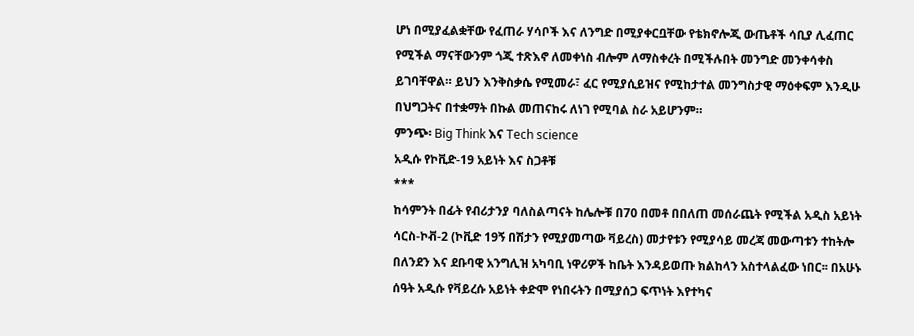ሆነ በሚያፈልቋቸው የፈጠራ ሃሳቦች እና ለንግድ በሚያቀርቧቸው የቴክኖሎጂ ውጤቶች ሳቢያ ሊፈጠር የሚችል ማናቸውንም ጎጂ ተጽእኖ ለመቀነስ ብሎም ለማስቀረት በሚችሉበት መንግድ መንቀሳቀስ ይገባቸዋል። ይህን እንቅስቃሴ የሚመራ፣ ፈር የሚያሲይዝና የሚከታተል መንግስታዊ ማዕቀፍም እንዲሁ በህግጋትና በተቋማት በኩል መጠናከሩ ለነገ የሚባል ስራ አይሆንም።
ምንጭ፡ Big Think እና Tech science
አዲሱ የኮቪድ-19 አይነት እና ስጋቶቹ
***
ከሳምንት በፊት የብሪታንያ ባለስልጣናት ከሌሎቹ በ70 በመቶ በበለጠ መሰራጨት የሚችል አዲስ አይነት ሳርስ-ኮቭ-2 (ኮቪድ 19ኝ በሽታን የሚያመጣው ቫይረስ) መታየቱን የሚያሳይ መረጃ መውጣቱን ተከትሎ በለንደን እና ደቡባዊ አንግሊዝ አካባቢ ነዋሪዎች ከቤት እንዳይወጡ ክልከላን አስተላልፈው ነበር፡፡ በአሁኑ ሰዓት አዲሱ የቫይረሱ አይነት ቀድሞ የነበሩትን በሚያሰጋ ፍጥነት እየተካና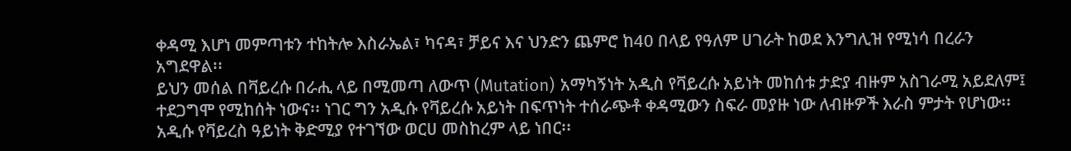ቀዳሚ እሆነ መምጣቱን ተከትሎ እስራኤል፣ ካናዳ፣ ቻይና እና ህንድን ጨምሮ ከ40 በላይ የዓለም ሀገራት ከወደ እንግሊዝ የሚነሳ በረራን አግደዋል፡፡
ይህን መሰል በቫይረሱ በራሒ ላይ በሚመጣ ለውጥ (Mutation) አማካኝነት አዲስ የቫይረሱ አይነት መከሰቱ ታድያ ብዙም አስገራሚ አይደለም፤ ተደጋግሞ የሚከሰት ነውና፡፡ ነገር ግን አዲሱ የቫይረሱ አይነት በፍጥነት ተሰራጭቶ ቀዳሚውን ስፍራ መያዙ ነው ለብዙዎች እራስ ምታት የሆነው፡፡ አዲሱ የቫይረስ ዓይነት ቅድሚያ የተገኘው ወርሀ መስከረም ላይ ነበር፡፡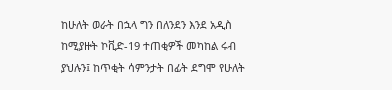ከሁለት ወራት በኋላ ግን በለንደን እንደ አዲስ ከሚያዙት ኮቪድ-19 ተጠቂዎች መካከል ሩብ ያህሉን፤ ከጥቂት ሳምንታት በፊት ደግሞ የሁለት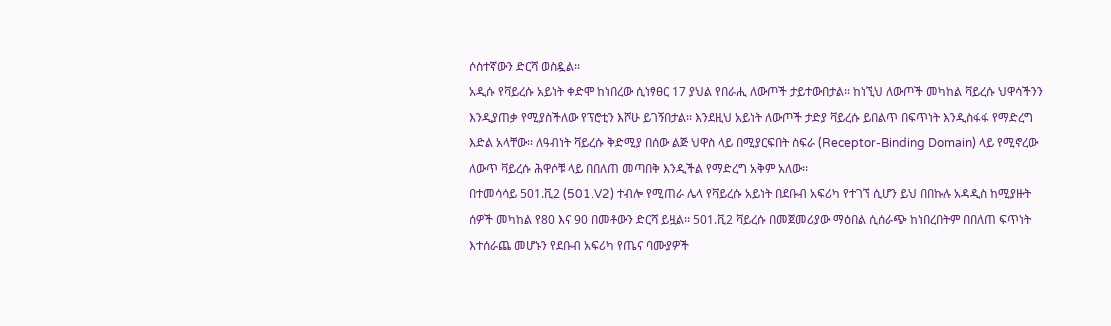ሶስተኛውን ድርሻ ወስዷል፡፡
አዲሱ የቫይረሱ አይነት ቀድሞ ከነበረው ሲነፃፀር 17 ያህል የበራሒ ለውጦች ታይተውበታል፡፡ ከነኚህ ለውጦች መካከል ቫይረሱ ህዋሳችንን እንዲያጠቃ የሚያስችለው የፕሮቲን እሾሁ ይገኝበታል፡፡ እንደዚህ አይነት ለውጦች ታድያ ቫይረሱ ይበልጥ በፍጥነት እንዲስፋፋ የማድረግ እድል አላቸው፡፡ ለዓብነት ቫይረሱ ቅድሚያ በሰው ልጅ ህዋስ ላይ በሚያርፍበት ስፍራ (Receptor-Binding Domain) ላይ የሚኖረው ለውጥ ቫይረሱ ሕዋሶቹ ላይ በበለጠ መጣበቅ እንዲችል የማድረግ አቅም አለው፡፡
በተመሳሳይ 501.ቪ2 (501.V2) ተብሎ የሚጠራ ሌላ የቫይረሱ አይነት በደቡብ አፍሪካ የተገኘ ሲሆን ይህ በበኩሉ አዳዲስ ከሚያዙት ሰዎች መካከል የ80 እና 90 በመቶውን ድርሻ ይዟል፡፡ 501.ቪ2 ቫይረሱ በመጀመሪያው ማዕበል ሲሰራጭ ከነበረበትም በበለጠ ፍጥነት እተሰራጨ መሆኑን የደቡብ አፍሪካ የጤና ባሙያዎች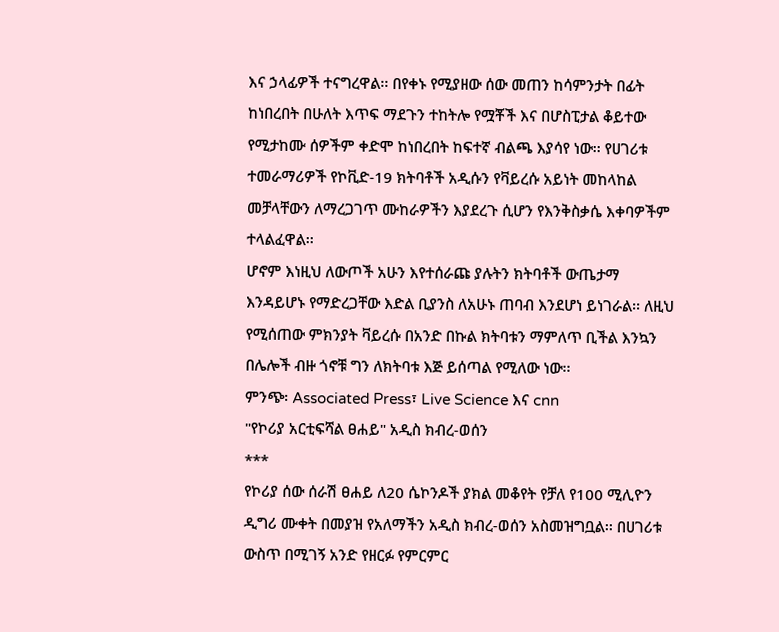እና ኃላፊዎች ተናግረዋል፡፡ በየቀኑ የሚያዘው ሰው መጠን ከሳምንታት በፊት ከነበረበት በሁለት እጥፍ ማደጉን ተከትሎ የሟቾች እና በሆስፒታል ቆይተው የሚታከሙ ሰዎችም ቀድሞ ከነበረበት ከፍተኛ ብልጫ እያሳየ ነው፡፡ የሀገሪቱ ተመራማሪዎች የኮቪድ-19 ክትባቶች አዲሱን የቫይረሱ አይነት መከላከል መቻላቸውን ለማረጋገጥ ሙከራዎችን እያደረጉ ሲሆን የእንቅስቃሴ እቀባዎችም ተላልፈዋል፡፡
ሆኖም እነዚህ ለውጦች አሁን እየተሰራጩ ያሉትን ክትባቶች ውጤታማ እንዳይሆኑ የማድረጋቸው እድል ቢያንስ ለአሁኑ ጠባብ እንደሆነ ይነገራል፡፡ ለዚህ የሚሰጠው ምክንያት ቫይረሱ በአንድ በኩል ክትባቱን ማምለጥ ቢችል እንኳን በሌሎች ብዙ ጎኖቹ ግን ለክትባቱ እጅ ይሰጣል የሚለው ነው፡፡
ምንጭ፡ Associated Press፣ Live Science እና cnn
"የኮሪያ አርቲፍሻል ፀሐይ" አዲስ ክብረ-ወሰን
***
የኮሪያ ሰው ሰራሽ ፀሐይ ለ20 ሴኮንዶች ያክል መቆየት የቻለ የ100 ሚሊዮን ዲግሪ ሙቀት በመያዝ የአለማችን አዲስ ክብረ-ወሰን አስመዝግቧል፡፡ በሀገሪቱ ውስጥ በሚገኝ አንድ የዘርፉ የምርምር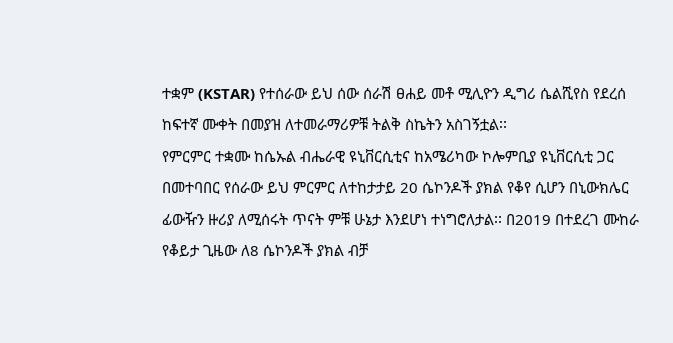ተቋም (KSTAR) የተሰራው ይህ ሰው ሰራሽ ፀሐይ መቶ ሚሊዮን ዲግሪ ሴልሺየስ የደረሰ ከፍተኛ ሙቀት በመያዝ ለተመራማሪዎቹ ትልቅ ስኬትን አስገኝቷል፡፡
የምርምር ተቋሙ ከሴኡል ብሔራዊ ዩኒቨርሲቲና ከአሜሪካው ኮሎምቢያ ዩኒቨርሲቲ ጋር በመተባበር የሰራው ይህ ምርምር ለተከታታይ 20 ሴኮንዶች ያክል የቆየ ሲሆን በኒውክሌር ፊውዥን ዙሪያ ለሚሰሩት ጥናት ምቹ ሁኔታ እንደሆነ ተነግሮለታል፡፡ በ2019 በተደረገ ሙከራ የቆይታ ጊዜው ለ8 ሴኮንዶች ያክል ብቻ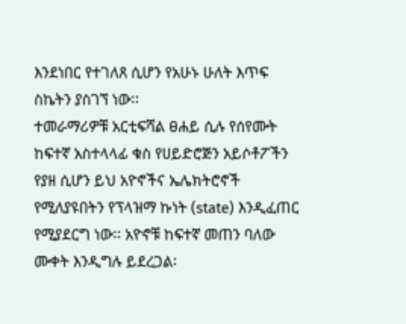እንደነበር የተገለጸ ሲሆን የአሁኑ ሁለት እጥፍ ስኬትን ያስገኘ ነው፡፡
ተመራማሪዎቹ አርቲፍሻል ፀሐይ ሲሉ የሰየሙት ከፍተኛ አስተላላፊ ቁስ የሀይድሮጅን አይሶቶፖችን የያዘ ሲሆን ይህ አዮኖችና ኤሌክትሮኖች የሚለያዩበትን የፕላዝማ ኩነት (state) እንዲፈጠር የሚያደርግ ነው፡፡ አዮኖቹ ከፍተኛ መጠን ባለው ሙቀት እንዲግሉ ይደረጋል፡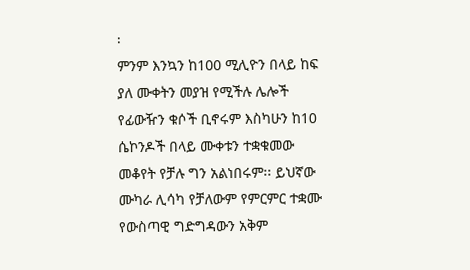፡
ምንም እንኳን ከ100 ሚሊዮን በላይ ከፍ ያለ ሙቀትን መያዝ የሚችሉ ሌሎች የፊውዥን ቁሶች ቢኖሩም እስካሁን ከ10 ሴኮንዶች በላይ ሙቀቱን ተቋቁመው መቆየት የቻሉ ግን አልነበሩም፡፡ ይህኛው ሙካራ ሊሳካ የቻለውም የምርምር ተቋሙ የውስጣዊ ግድግዳውን አቅም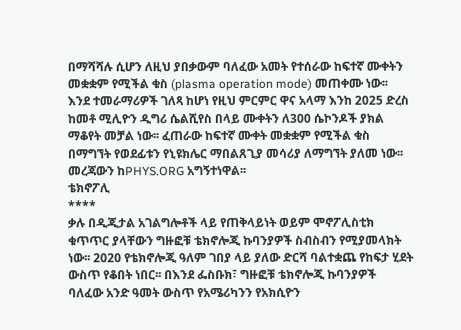በማሻሻሉ ሲሆን ለዚህ ያበቃውም ባለፈው አመት የተሰራው ከፍተኛ ሙቀትን መቋቋም የሚችል ቁስ (plasma operation mode) መጠቀሙ ነው፡፡
እንደ ተመራማሪዎች ገለጻ ከሆነ የዚህ ምርምር ዋና አላማ እንከ 2025 ድረስ ከመቶ ሚሊዮን ዲግሪ ሴልሺየስ በላይ ሙቀትን ለ300 ሴኮንዶች ያክል ማቆየት መቻል ነው፡፡ ፈጠራው ከፍተኛ ሙቀት መቋቋም የሚችል ቁስ በማግኘት የወደፊቱን የኒዩክሌር ማበልጸጊያ መሳሪያ ለማግኘት ያለመ ነው፡፡ መረጃውን ከPHYS.ORG አግኝተነዋል፡፡
ቴክኖፖሊ
****
ቃሉ በዲጂታል አገልግሎቶች ላይ የጠቅላይነት ወይም ሞኖፖሊስቲክ ቁጥጥር ያላቸውን ግዙፎቹ ቴክኖሎጂ ኩባንያዎች ስብስብን የሚያመላክት ነው፡፡ 2020 የቴክኖሎጂ ዓለም ገበያ ላይ ያለው ድርሻ ባልተቋጨ የከፍታ ሂደት ውስጥ የቆበት ነበር፡፡ በእንደ ፌስቡክ፣ ግዙፎቹ ቴክኖሎጂ ኩባንያዎች ባለፈው አንድ ዓመት ውስጥ የአሜሪካንን የአክሲዮን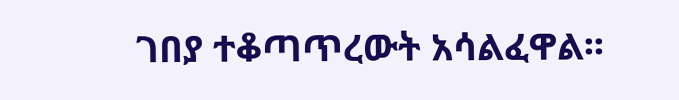ገበያ ተቆጣጥረውት አሳልፈዋል፡፡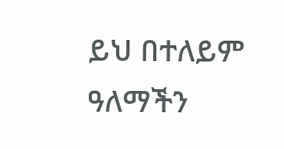ይህ በተለይም ዓለማችን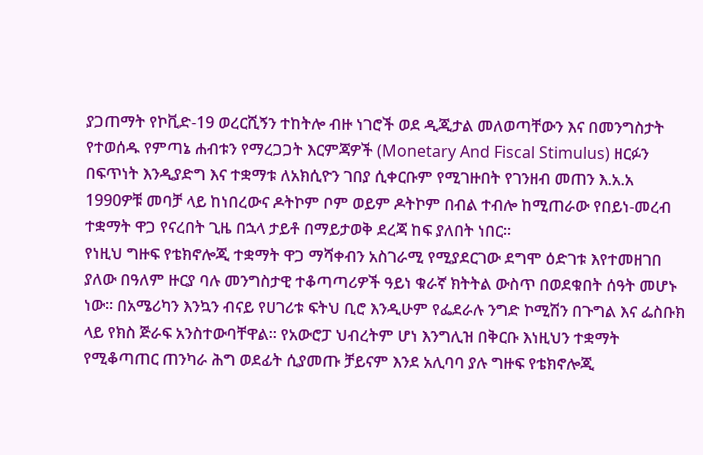ያጋጠማት የኮቪድ-19 ወረርሺኝን ተከትሎ ብዙ ነገሮች ወደ ዲጂታል መለወጣቸውን እና በመንግስታት የተወሰዱ የምጣኔ ሐብቱን የማረጋጋት እርምጃዎች (Monetary And Fiscal Stimulus) ዘርፉን በፍጥነት እንዲያድግ እና ተቋማቱ ለአክሲዮን ገበያ ሲቀርቡም የሚገዙበት የገንዘብ መጠን እ.አ.አ 1990ዎቹ መባቻ ላይ ከነበረውና ዶትኮም ቦም ወይም ዶትኮም በብል ተብሎ ከሚጠራው የበይነ-መረብ ተቋማት ዋጋ የናረበት ጊዜ በኋላ ታይቶ በማይታወቅ ደረጃ ከፍ ያለበት ነበር፡፡
የነዚህ ግዙፍ የቴክኖሎጂ ተቋማት ዋጋ ማሻቀብን አስገራሚ የሚያደርገው ደግሞ ዕድገቱ እየተመዘገበ ያለው በዓለም ዙርያ ባሉ መንግስታዊ ተቆጣጣሪዎች ዓይነ ቁራኛ ክትትል ውስጥ በወደቁበት ሰዓት መሆኑ ነው፡፡ በአሜሪካን እንኳን ብናይ የሀገሪቱ ፍትህ ቢሮ እንዲሁም የፌደራሉ ንግድ ኮሚሽን በጉግል እና ፌስቡክ ላይ የክስ ጅራፍ አንስተውባቸዋል፡፡ የአውሮፓ ህብረትም ሆነ እንግሊዝ በቅርቡ እነዚህን ተቋማት የሚቆጣጠር ጠንካራ ሕግ ወደፊት ሲያመጡ ቻይናም እንደ አሊባባ ያሉ ግዙፍ የቴክኖሎጂ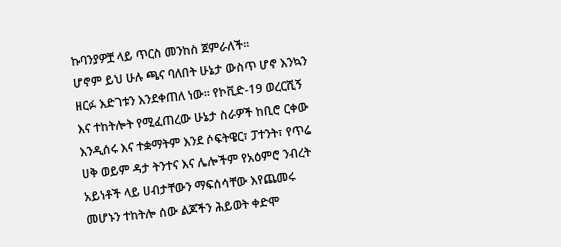ኩባንያዎቿ ላይ ጥርስ መንከስ ጀምራለች፡፡
ሆኖም ይህ ሁሉ ጫና ባለበት ሁኔታ ውስጥ ሆኖ እንኳን ዘርፉ እድገቱን እንደቀጠለ ነው፡፡ የኮቪድ-19 ወረርሺኝ እና ተከትሎት የሚፈጠረው ሁኔታ ስራዎች ከቢሮ ርቀው እንዲሰሩ እና ተቋማትም እንደ ሶፍትዌር፣ ፓተንት፣ የጥሬ ሀቅ ወይም ዳታ ትንተና እና ሌሎችም የአዕምሮ ንብረት አይነቶች ላይ ሀብታቸውን ማፍሰሳቸው እየጨመሩ መሆኑን ተከትሎ ሰው ልጆችን ሕይወት ቀድሞ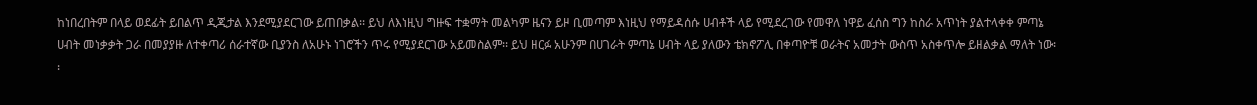ከነበረበትም በላይ ወደፊት ይበልጥ ዲጂታል እንደሚያደርገው ይጠበቃል፡፡ ይህ ለእነዚህ ግዙፍ ተቋማት መልካም ዜናን ይዞ ቢመጣም እነዚህ የማይዳሰሱ ሀብቶች ላይ የሚደረገው የመዋለ ነዋይ ፈሰስ ግን ከስራ አጥነት ያልተላቀቀ ምጣኔ ሀብት መነቃቃት ጋራ በመያያዙ ለተቀጣሪ ሰራተኛው ቢያንስ ለአሁኑ ነገሮችን ጥሩ የሚያደርገው አይመስልም፡፡ ይህ ዘርፉ አሁንም በሀገራት ምጣኔ ሀብት ላይ ያለውን ቴክኖፖሊ በቀጣዮቹ ወራትና አመታት ውስጥ አስቀጥሎ ይዘልቃል ማለት ነው፡፡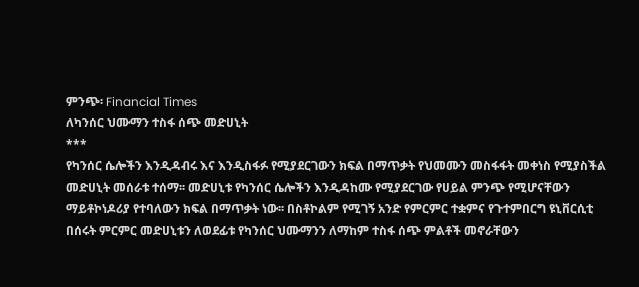ምንጭ፡ Financial Times
ለካንሰር ህሙማን ተስፋ ሰጭ መድሀኒት
***
የካንሰር ሴሎችን እንዲዳብሩ እና እንዲስፋፉ የሚያደርገውን ክፍል በማጥቃት የህመሙን መስፋፋት መቀነስ የሚያስችል መድሀኒት መሰራቱ ተሰማ፡፡ መድሀኒቱ የካንሰር ሴሎችን እንዲዳከሙ የሚያደርገው የሀይል ምንጭ የሚሆናቸውን ማይቶኮነዶሪያ የተባለውን ክፍል በማጥቃት ነው፡፡ በስቶኮልም የሚገኝ አንድ የምርምር ተቋምና የጉተምበርግ ዩኒቨርሲቲ በሰሩት ምርምር መድሀኒቱን ለወደፊቱ የካንሰር ህሙማንን ለማከም ተስፋ ሰጭ ምልቶች መኖራቸውን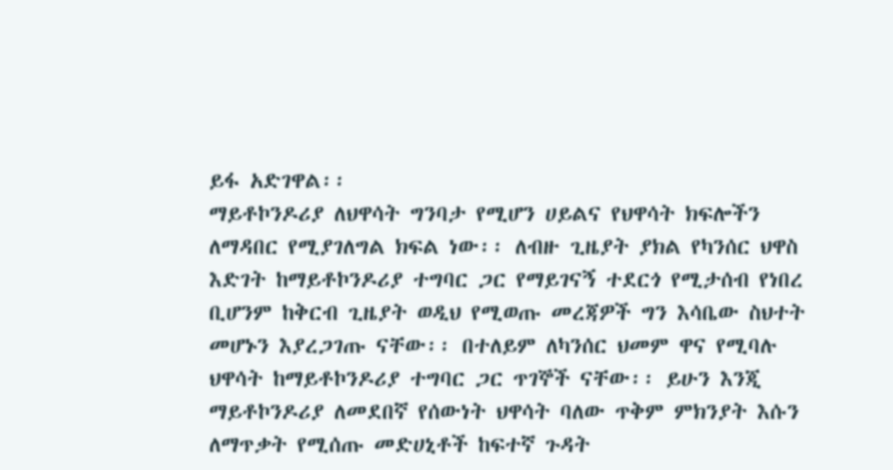ይፋ አድገዋል፡፡
ማይቶኮንዶሪያ ለህዋሳት ግንባታ የሚሆን ሀይልና የህዋሳት ክፍሎችን ለማዳበር የሚያገለግል ክፍል ነው፡፡ ለብዙ ጊዜያት ያክል የካንሰር ህዋስ እድገት ከማይቶኮንዶሪያ ተግባር ጋር የማይገናኝ ተደርጎ የሚታሰብ የነበረ ቢሆንም ከቅርብ ጊዜያት ወዲህ የሚወጡ መረጃዎች ግን እሳቤው ስህተት መሆኑን እያረጋገጡ ናቸው፡፡ በተለይም ለካንሰር ህመም ዋና የሚባሉ ህዋሳት ከማይቶኮንዶሪያ ተግባር ጋር ጥገኞች ናቸው፡፡ ይሁን እንጂ ማይቶኮንዶሪያ ለመደበኛ የሰውነት ህዋሳት ባለው ጥቅም ምክንያት እሱን ለማጥቃት የሚሰጡ መድሀኒቶች ከፍተኛ ጉዳት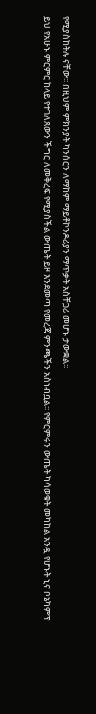የሚያስከትሉ ናቸው፡፡ በዚህም ምክንያት ካንሰርን ለማከም ማይቶኮንዶሪያን ማጥቃት አስቸጋሪ መሆኑ ታውቋል፡፡
ይህ የአሁኑ ምርምር ከላይ የተገለጸውን ችግር ለመቅረፍ የሚያስችል ውጤት ይዞ እንደመጣ የመረጃ ምንጫችን አስነብቧል፡፡ የምርምሩን ውጤት ካሳወቁት መካከል አንዷ የሆኑት ኒና ቦኔካምፕ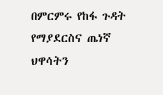በምርምሩ የከፋ ጉዳት የማያደርስና ጤነኛ ህዋሳትን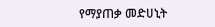የማያጠቃ መድሀኒት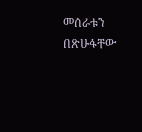መሰራቱን በጽሁፋቸው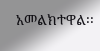አመልክተዋል፡፡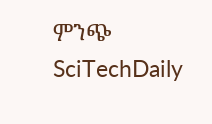ምንጭ SciTechDaily